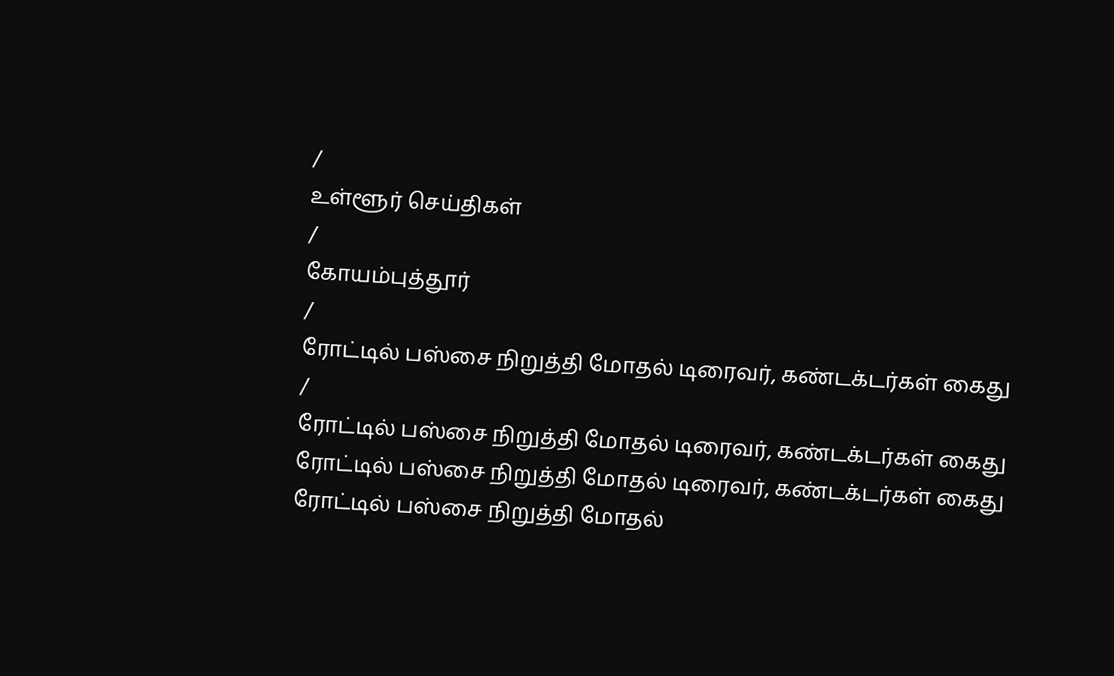/
உள்ளூர் செய்திகள்
/
கோயம்புத்தூர்
/
ரோட்டில் பஸ்சை நிறுத்தி மோதல் டிரைவர், கண்டக்டர்கள் கைது
/
ரோட்டில் பஸ்சை நிறுத்தி மோதல் டிரைவர், கண்டக்டர்கள் கைது
ரோட்டில் பஸ்சை நிறுத்தி மோதல் டிரைவர், கண்டக்டர்கள் கைது
ரோட்டில் பஸ்சை நிறுத்தி மோதல்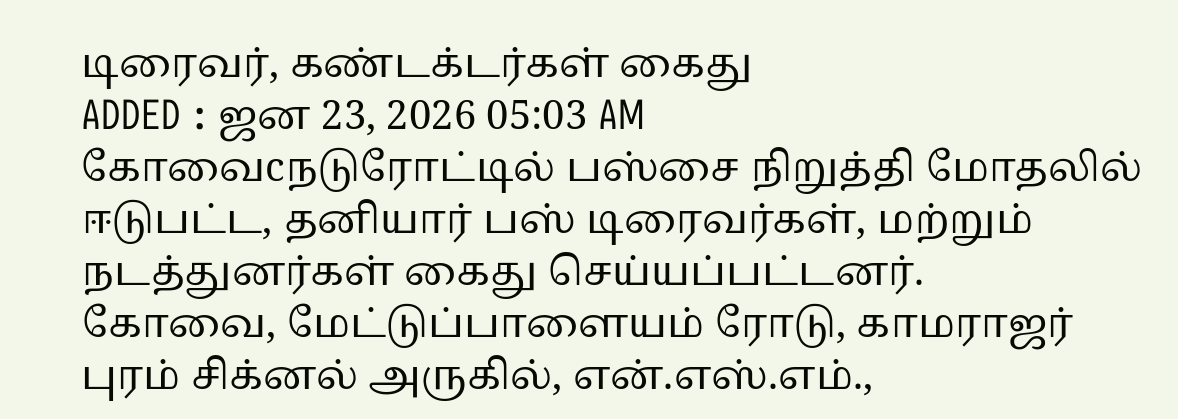டிரைவர், கண்டக்டர்கள் கைது
ADDED : ஜன 23, 2026 05:03 AM
கோவைcநடுரோட்டில் பஸ்சை நிறுத்தி மோதலில் ஈடுபட்ட, தனியார் பஸ் டிரைவர்கள், மற்றும் நடத்துனர்கள் கைது செய்யப்பட்டனர்.
கோவை, மேட்டுப்பாளையம் ரோடு, காமராஜர் புரம் சிக்னல் அருகில், என்.எஸ்.எம்.,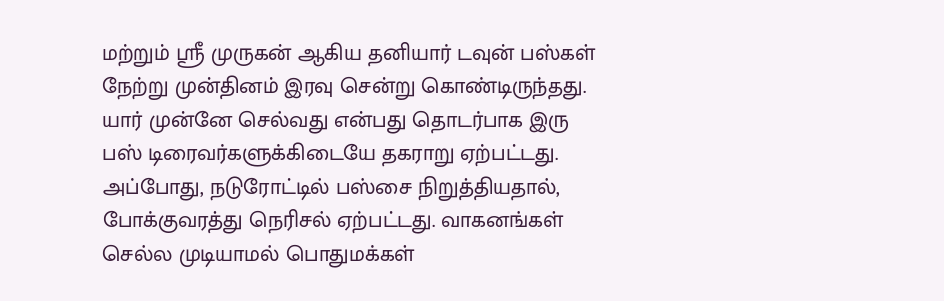மற்றும் ஸ்ரீ முருகன் ஆகிய தனியார் டவுன் பஸ்கள் நேற்று முன்தினம் இரவு சென்று கொண்டிருந்தது.
யார் முன்னே செல்வது என்பது தொடர்பாக இரு பஸ் டிரைவர்களுக்கிடையே தகராறு ஏற்பட்டது. அப்போது, நடுரோட்டில் பஸ்சை நிறுத்தியதால், போக்குவரத்து நெரிசல் ஏற்பட்டது. வாகனங்கள் செல்ல முடியாமல் பொதுமக்கள்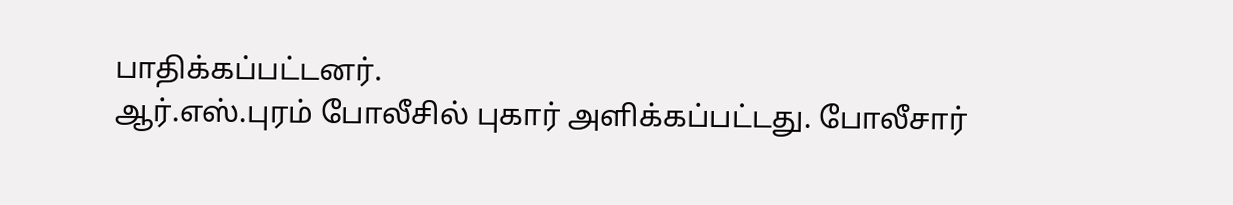பாதிக்கப்பட்டனர்.
ஆர்.எஸ்.புரம் போலீசில் புகார் அளிக்கப்பட்டது. போலீசார்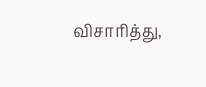விசாரித்து,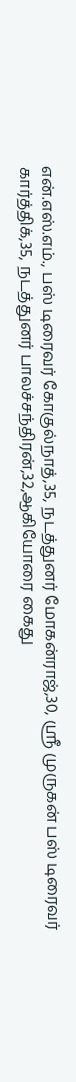என்.எஸ்.எம்., பஸ் டிரைவர் கோகுல்நாத்,35, நடத்துனர் மோகன்ராஜ்,30, ஸ்ரீ முருகன் பஸ் டிரைவர் கார்த்திக்,35, நடத்துனர் பாலச்சந்திரன்,32,ஆகியோரை கைது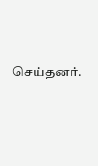செய்தனர்.